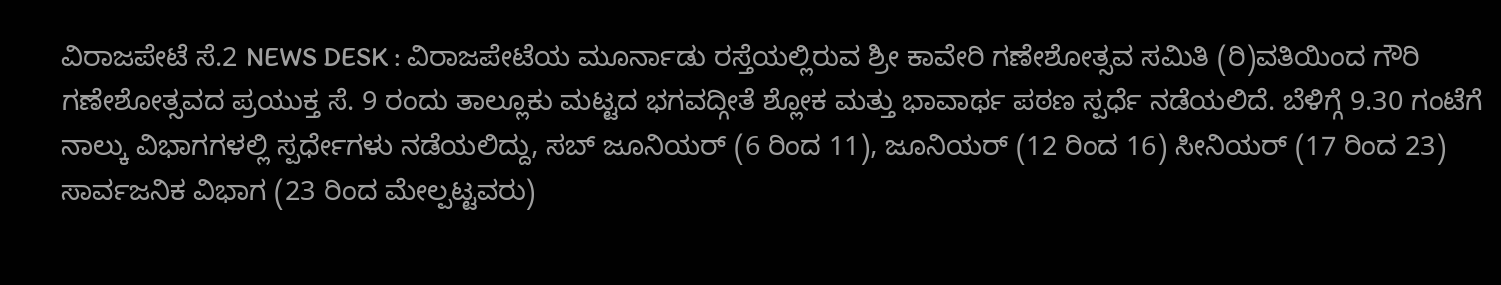ವಿರಾಜಪೇಟೆ ಸೆ.2 NEWS DESK : ವಿರಾಜಪೇಟೆಯ ಮೂರ್ನಾಡು ರಸ್ತೆಯಲ್ಲಿರುವ ಶ್ರೀ ಕಾವೇರಿ ಗಣೇಶೋತ್ಸವ ಸಮಿತಿ (ರಿ)ವತಿಯಿಂದ ಗೌರಿ ಗಣೇಶೋತ್ಸವದ ಪ್ರಯುಕ್ತ ಸೆ. 9 ರಂದು ತಾಲ್ಲೂಕು ಮಟ್ಟದ ಭಗವದ್ಗೀತೆ ಶ್ಲೋಕ ಮತ್ತು ಭಾವಾರ್ಥ ಪಠಣ ಸ್ಪರ್ಧೆ ನಡೆಯಲಿದೆ. ಬೆಳಿಗ್ಗೆ 9.30 ಗಂಟೆಗೆ ನಾಲ್ಕು ವಿಭಾಗಗಳಲ್ಲಿ ಸ್ಪರ್ಧೇಗಳು ನಡೆಯಲಿದ್ದು, ಸಬ್ ಜೂನಿಯರ್ (6 ರಿಂದ 11), ಜೂನಿಯರ್ (12 ರಿಂದ 16) ಸೀನಿಯರ್ (17 ರಿಂದ 23) ಸಾರ್ವಜನಿಕ ವಿಭಾಗ (23 ರಿಂದ ಮೇಲ್ಪಟ್ಟವರು)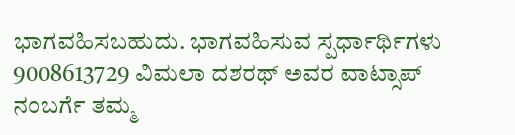ಭಾಗವಹಿಸಬಹುದು. ಭಾಗವಹಿಸುವ ಸ್ಪರ್ಧಾರ್ಥಿಗಳು 9008613729 ವಿಮಲಾ ದಶರಥ್ ಅವರ ವಾಟ್ಸಾಪ್ ನಂಬರ್ಗೆ ತಮ್ಮ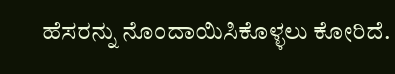ಹೆಸರನ್ನು ನೊಂದಾಯಿಸಿಕೊಳ್ಳಲು ಕೋರಿದೆ.